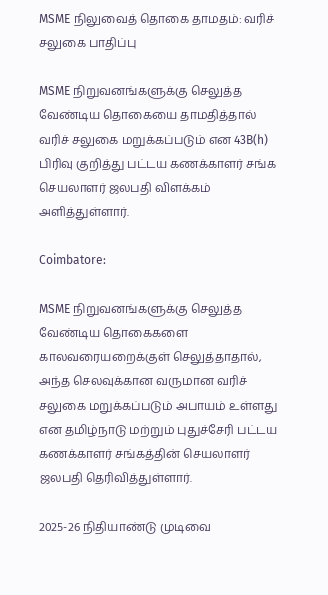MSME நிலுவைத் தொகை தாமதம்: வரிச் சலுகை பாதிப்பு

MSME நிறுவனங்களுக்கு செலுத்த வேண்டிய தொகையை தாமதித்தால் வரிச் சலுகை மறுக்கப்படும் என 43B(h) பிரிவு குறித்து பட்டய கணக்காளர் சங்க செயலாளர் ஜலபதி விளக்கம் அளித்துள்ளார்.

Coimbatore:

MSME நிறுவனங்களுக்கு செலுத்த வேண்டிய தொகைகளை காலவரையறைக்குள் செலுத்தாதால், அந்த செலவுக்கான வருமான வரிச் சலுகை மறுக்கப்படும் அபாயம் உள்ளது என தமிழ்நாடு மற்றும் புதுச்சேரி பட்டய கணக்காளர் சங்கத்தின் செயலாளர் ஜலபதி தெரிவித்துள்ளார்.

2025-26 நிதியாண்டு முடிவை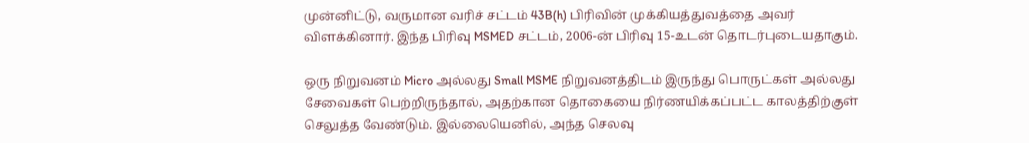முன்னிட்டு, வருமான வரிச் சட்டம் 43B(h) பிரிவின் முக்கியத்துவத்தை அவர் விளக்கினார். இந்த பிரிவு MSMED சட்டம், 2006-ன் பிரிவு 15-உடன் தொடர்புடையதாகும்.

ஒரு நிறுவனம் Micro அல்லது Small MSME நிறுவனத்திடம் இருந்து பொருட்கள் அல்லது சேவைகள் பெற்றிருந்தால், அதற்கான தொகையை நிர்ணயிக்கப்பட்ட காலத்திற்குள் செலுத்த வேண்டும். இல்லையெனில், அந்த செலவு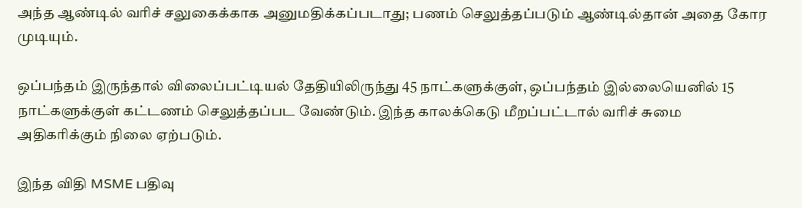அந்த ஆண்டில் வரிச் சலுகைக்காக அனுமதிக்கப்படாது; பணம் செலுத்தப்படும் ஆண்டில்தான் அதை கோர முடியும்.

ஒப்பந்தம் இருந்தால் விலைப்பட்டியல் தேதியிலிருந்து 45 நாட்களுக்குள், ஒப்பந்தம் இல்லையெனில் 15 நாட்களுக்குள் கட்டணம் செலுத்தப்பட வேண்டும். இந்த காலக்கெடு மீறப்பட்டால் வரிச் சுமை அதிகரிக்கும் நிலை ஏற்படும்.

இந்த விதி MSME பதிவு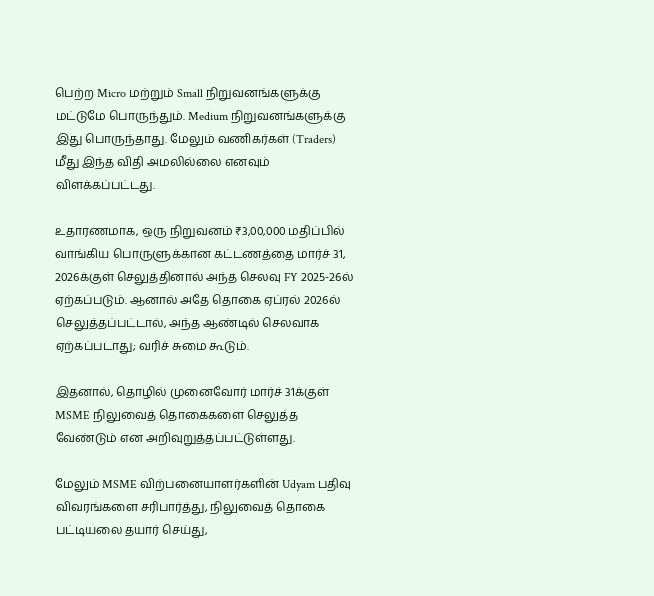பெற்ற Micro மற்றும் Small நிறுவனங்களுக்கு மட்டுமே பொருந்தும். Medium நிறுவனங்களுக்கு இது பொருந்தாது. மேலும் வணிகர்கள் (Traders) மீது இந்த விதி அமலில்லை எனவும் விளக்கப்பட்டது.

உதாரணமாக, ஒரு நிறுவனம் ₹3,00,000 மதிப்பில் வாங்கிய பொருளுக்கான கட்டணத்தை மார்ச் 31, 2026க்குள் செலுத்தினால் அந்த செலவு FY 2025-26ல் ஏற்கப்படும். ஆனால் அதே தொகை ஏப்ரல் 2026ல் செலுத்தப்பட்டால், அந்த ஆண்டில் செலவாக ஏற்கப்படாது; வரிச் சுமை கூடும்.

இதனால், தொழில் முனைவோர் மார்ச் 31க்குள் MSME நிலுவைத் தொகைகளை செலுத்த வேண்டும் என அறிவுறுத்தப்பட்டுள்ளது.

மேலும் MSME விற்பனையாளர்களின் Udyam பதிவு விவரங்களை சரிபார்த்து, நிலுவைத் தொகை பட்டியலை தயார் செய்து,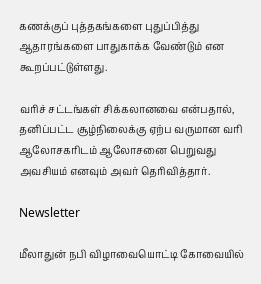கணக்குப் புத்தகங்களை புதுப்பித்து ஆதாரங்களை பாதுகாக்க வேண்டும் என கூறப்பட்டுள்ளது.

வரிச் சட்டங்கள் சிக்கலானவை என்பதால், தனிப்பட்ட சூழ்நிலைக்கு ஏற்ப வருமான வரி ஆலோசகரிடம் ஆலோசனை பெறுவது அவசியம் எனவும் அவர் தெரிவித்தார்.

Newsletter

மீலாதுன் நபி விழாவையொட்டி கோவையில்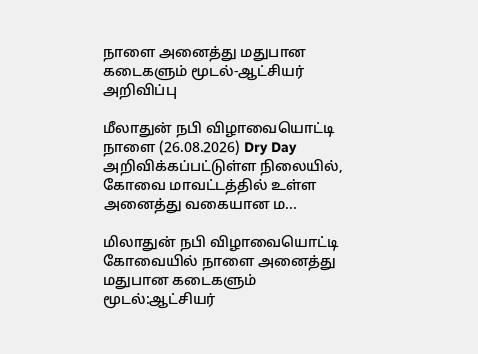நாளை அனைத்து மதுபான கடைகளும் மூடல்-ஆட்சியர் அறிவிப்பு

மீலாதுன் நபி விழாவையொட்டி நாளை (26.08.2026) Dry Day அறிவிக்கப்பட்டுள்ள நிலையில், கோவை மாவட்டத்தில் உள்ள அனைத்து வகையான ம...

மிலாதுன் நபி விழாவையொட்டி கோவையில் நாளை அனைத்து மதுபான கடைகளும் மூடல்:ஆட்சியர்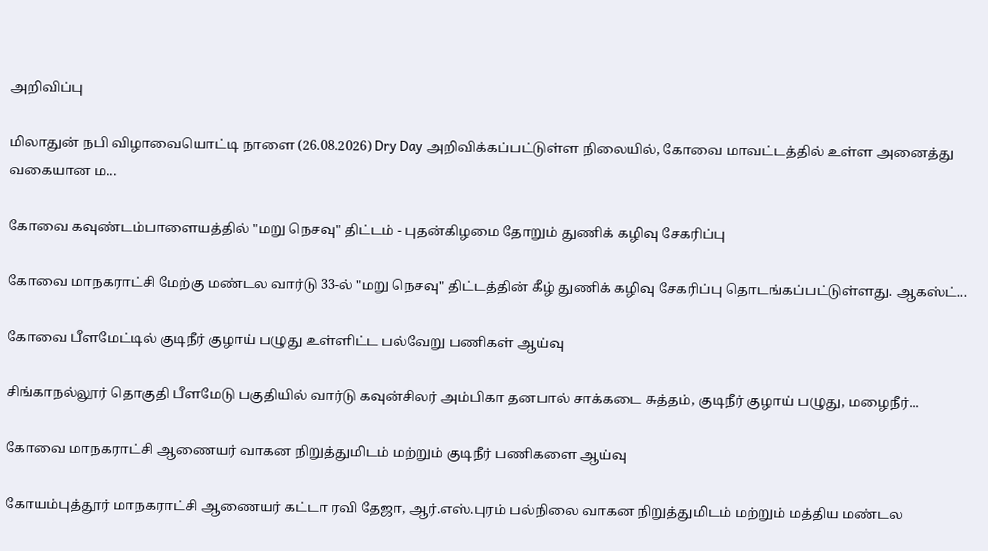அறிவிப்பு

மிலாதுன் நபி விழாவையொட்டி நாளை (26.08.2026) Dry Day அறிவிக்கப்பட்டுள்ள நிலையில், கோவை மாவட்டத்தில் உள்ள அனைத்து வகையான ம...

கோவை கவுண்டம்பாளையத்தில் "மறு நெசவு" திட்டம் - புதன்கிழமை தோறும் துணிக் கழிவு சேகரிப்பு

கோவை மாநகராட்சி மேற்கு மண்டல வார்டு 33-ல் "மறு நெசவு" திட்டத்தின் கீழ் துணிக் கழிவு சேகரிப்பு தொடங்கப்பட்டுள்ளது. ஆகஸ்ட்...

கோவை பீளமேட்டில் குடிநீர் குழாய் பழுது உள்ளிட்ட பல்வேறு பணிகள் ஆய்வு

சிங்காநல்லூர் தொகுதி பீளமேடு பகுதியில் வார்டு கவுன்சிலர் அம்பிகா தனபால் சாக்கடை சுத்தம், குடிநீர் குழாய் பழுது, மழைநீர்...

கோவை மாநகராட்சி ஆணையர் வாகன நிறுத்துமிடம் மற்றும் குடிநீர் பணிகளை ஆய்வு

கோயம்புத்தூர் மாநகராட்சி ஆணையர் கட்டா ரவி தேஜா, ஆர்.எஸ்.புரம் பல்நிலை வாகன நிறுத்துமிடம் மற்றும் மத்திய மண்டல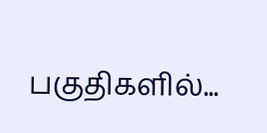பகுதிகளில்...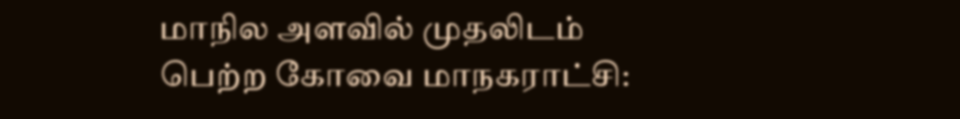மாநில அளவில் முதலிடம் பெற்ற கோவை மாநகராட்சி: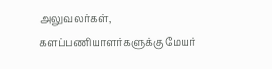அலுவலர்கள், களப்பணியாளர்களுக்கு மேயர்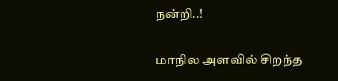நன்றி..!

மாநில அளவில் சிறந்த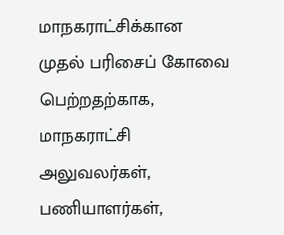மாநகராட்சிக்கான முதல் பரிசைப் கோவை பெற்றதற்காக, மாநகராட்சி அலுவலர்கள், பணியாளர்கள்,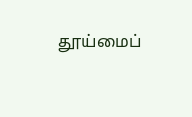தூய்மைப்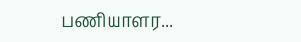பணியாளர...